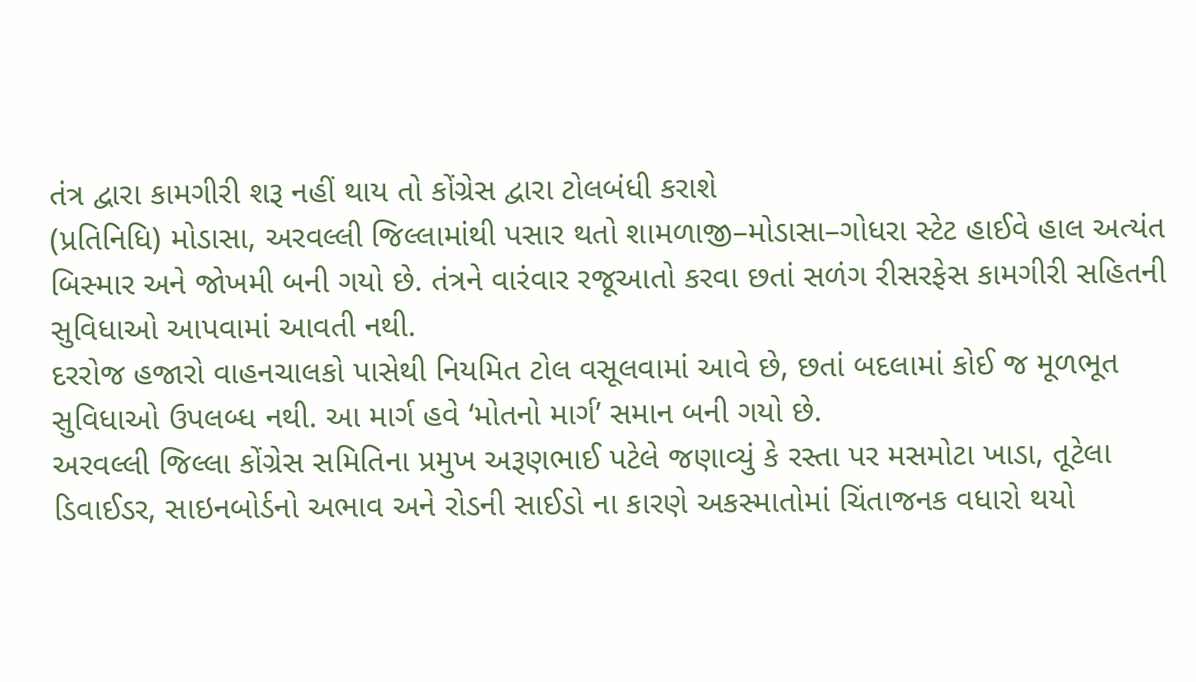તંત્ર દ્વારા કામગીરી શરૂ નહીં થાય તો કોંગ્રેસ દ્વારા ટોલબંધી કરાશે
(પ્રતિનિધિ) મોડાસા, અરવલ્લી જિલ્લામાંથી પસાર થતો શામળાજી–મોડાસા–ગોધરા સ્ટેટ હાઈવે હાલ અત્યંત બિસ્માર અને જોખમી બની ગયો છે. તંત્રને વારંવાર રજૂઆતો કરવા છતાં સળંગ રીસરફેસ કામગીરી સહિતની સુવિધાઓ આપવામાં આવતી નથી.
દરરોજ હજારો વાહનચાલકો પાસેથી નિયમિત ટોલ વસૂલવામાં આવે છે, છતાં બદલામાં કોઈ જ મૂળભૂત સુવિધાઓ ઉપલબ્ધ નથી. આ માર્ગ હવે ‘મોતનો માર્ગ’ સમાન બની ગયો છે.
અરવલ્લી જિલ્લા કોંગ્રેસ સમિતિના પ્રમુખ અરૂણભાઈ પટેલે જણાવ્યું કે રસ્તા પર મસમોટા ખાડા, તૂટેલા ડિવાઈડર, સાઇનબોર્ડનો અભાવ અને રોડની સાઈડો ના કારણે અકસ્માતોમાં ચિંતાજનક વધારો થયો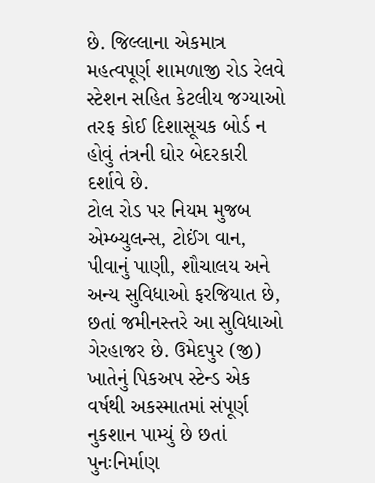છે. જિલ્લાના એકમાત્ર મહત્વપૂર્ણ શામળાજી રોડ રેલવે સ્ટેશન સહિત કેટલીય જગ્યાઓ તરફ કોઈ દિશાસૂચક બોર્ડ ન હોવું તંત્રની ઘોર બેદરકારી દર્શાવે છે.
ટોલ રોડ પર નિયમ મુજબ એમ્બ્યુલન્સ, ટોઈંગ વાન, પીવાનું પાણી, શૌચાલય અને અન્ય સુવિધાઓ ફરજિયાત છે, છતાં જમીનસ્તરે આ સુવિધાઓ ગેરહાજર છે. ઉમેદપુર (જી) ખાતેનું પિકઅપ સ્ટેન્ડ એક વર્ષથી અકસ્માતમાં સંપૂર્ણ નુકશાન પામ્યું છે છતાં પુનઃનિર્માણ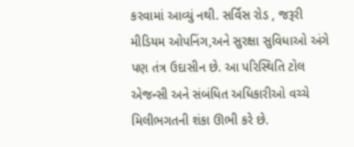કરવામાં આવ્યું નથી. સર્વિસ રોડ , જરૂરી મીડિયમ ઓપનિંગ,અને સુરક્ષા સુવિધાઓ અંગે પણ તંત્ર ઉદાસીન છે. આ પરિસ્થિતિ ટોલ એજન્સી અને સંબંધિત અધિકારીઓ વચ્ચે મિલીભગતની શંકા ઊભી કરે છે.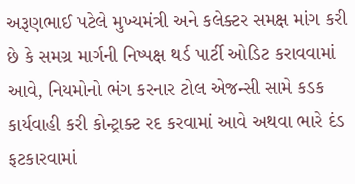અરૂણભાઈ પટેલે મુખ્યમંત્રી અને કલેક્ટર સમક્ષ માંગ કરી છે કે સમગ્ર માર્ગની નિષ્પક્ષ થર્ડ પાર્ટી ઓડિટ કરાવવામાં આવે, નિયમોનો ભંગ કરનાર ટોલ એજન્સી સામે કડક કાર્યવાહી કરી કોન્ટ્રાક્ટ રદ કરવામાં આવે અથવા ભારે દંડ ફટકારવામાં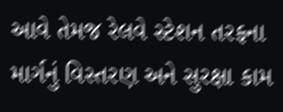આવે તેમજ રેલવે સ્ટેશન તરફના માર્ગનું વિસ્તરણ અને સુરક્ષા કામ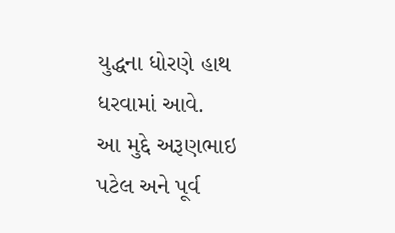યુદ્ધના ધોરણે હાથ ધરવામાં આવે.
આ મુદ્દે અરૂણભાઇ પટેલ અને પૂર્વ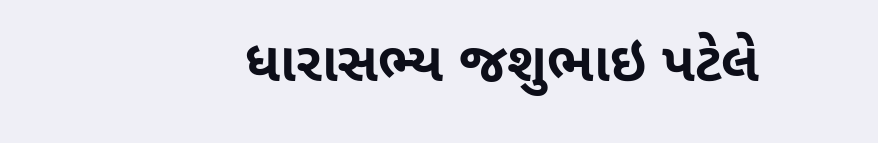ધારાસભ્ય જશુભાઇ પટેલે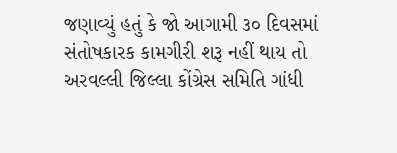જણાવ્યું હતું કે જો આગામી ૩૦ દિવસમાં સંતોષકારક કામગીરી શરૂ નહીં થાય તો અરવલ્લી જિલ્લા કોંગ્રેસ સમિતિ ગાંધી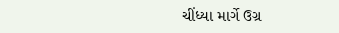ચીંધ્યા માર્ગે ઉગ્ર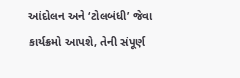આંદોલન અને ‘ટોલબંધી’ જેવા કાર્યક્રમો આપશે, તેની સંપૂર્ણ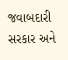જવાબદારી સરકાર અને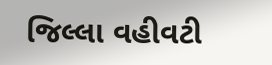જિલ્લા વહીવટી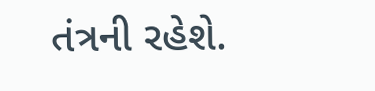તંત્રની રહેશે.